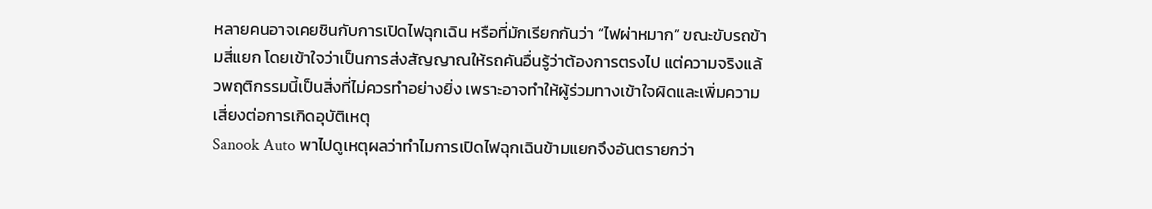หลายคนอาจเคยชินกับการเปิดไฟฉุกเฉิน หรือที่มักเรียกกันว่า “ไฟผ่าหมาก” ขณะขับรถข้ามสี่แยก โดยเข้าใจว่าเป็นการส่งสัญญาณให้รถคันอื่นรู้ว่าต้องการตรงไป แต่ความจริงแล้วพฤติกรรมนี้เป็นสิ่งที่ไม่ควรทำอย่างยิ่ง เพราะอาจทำให้ผู้ร่วมทางเข้าใจผิดและเพิ่มความเสี่ยงต่อการเกิดอุบัติเหตุ
Sanook Auto พาไปดูเหตุผลว่าทำไมการเปิดไฟฉุกเฉินข้ามแยกจึงอันตรายกว่า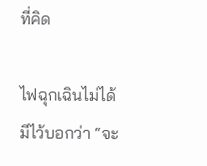ที่คิด

ไฟฉุกเฉินไม่ได้มีไว้บอกว่า “จะ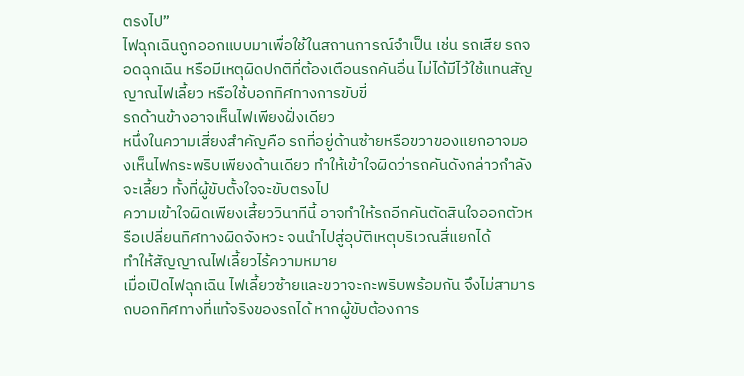ตรงไป”
ไฟฉุกเฉินถูกออกแบบมาเพื่อใช้ในสถานการณ์จำเป็น เช่น รถเสีย รถจอดฉุกเฉิน หรือมีเหตุผิดปกติที่ต้องเตือนรถคันอื่น ไม่ได้มีไว้ใช้แทนสัญญาณไฟเลี้ยว หรือใช้บอกทิศทางการขับขี่
รถด้านข้างอาจเห็นไฟเพียงฝั่งเดียว
หนึ่งในความเสี่ยงสำคัญคือ รถที่อยู่ด้านซ้ายหรือขวาของแยกอาจมองเห็นไฟกระพริบเพียงด้านเดียว ทำให้เข้าใจผิดว่ารถคันดังกล่าวกำลังจะเลี้ยว ทั้งที่ผู้ขับตั้งใจจะขับตรงไป
ความเข้าใจผิดเพียงเสี้ยววินาทีนี้ อาจทำให้รถอีกคันตัดสินใจออกตัวหรือเปลี่ยนทิศทางผิดจังหวะ จนนำไปสู่อุบัติเหตุบริเวณสี่แยกได้
ทำให้สัญญาณไฟเลี้ยวไร้ความหมาย
เมื่อเปิดไฟฉุกเฉิน ไฟเลี้ยวซ้ายและขวาจะกะพริบพร้อมกัน จึงไม่สามารถบอกทิศทางที่แท้จริงของรถได้ หากผู้ขับต้องการ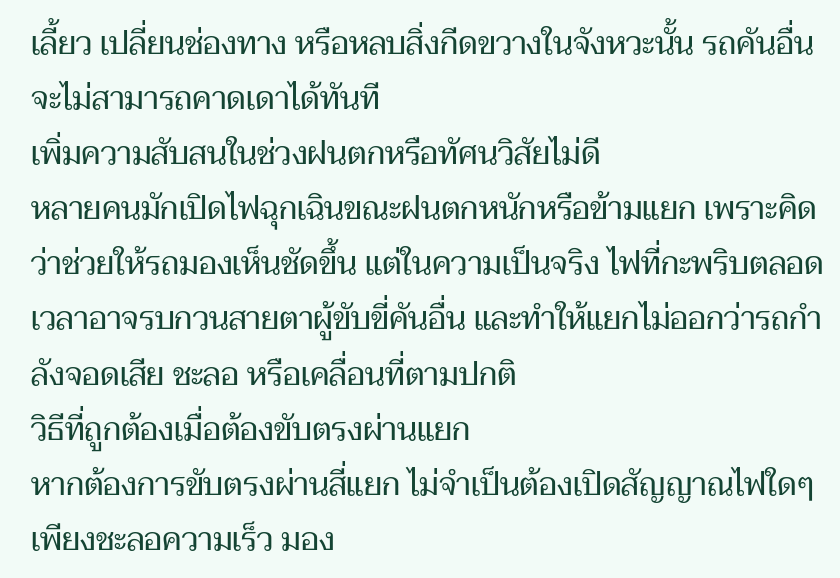เลี้ยว เปลี่ยนช่องทาง หรือหลบสิ่งกีดขวางในจังหวะนั้น รถคันอื่นจะไม่สามารถคาดเดาได้ทันที
เพิ่มความสับสนในช่วงฝนตกหรือทัศนวิสัยไม่ดี
หลายคนมักเปิดไฟฉุกเฉินขณะฝนตกหนักหรือข้ามแยก เพราะคิดว่าช่วยให้รถมองเห็นชัดขึ้น แต่ในความเป็นจริง ไฟที่กะพริบตลอดเวลาอาจรบกวนสายตาผู้ขับขี่คันอื่น และทำให้แยกไม่ออกว่ารถกำลังจอดเสีย ชะลอ หรือเคลื่อนที่ตามปกติ
วิธีที่ถูกต้องเมื่อต้องขับตรงผ่านแยก
หากต้องการขับตรงผ่านสี่แยก ไม่จำเป็นต้องเปิดสัญญาณไฟใดๆ เพียงชะลอความเร็ว มอง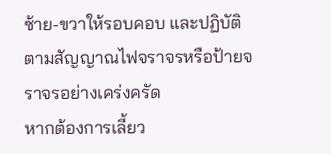ซ้าย-ขวาให้รอบคอบ และปฏิบัติตามสัญญาณไฟจราจรหรือป้ายจราจรอย่างเคร่งครัด
หากต้องการเลี้ยว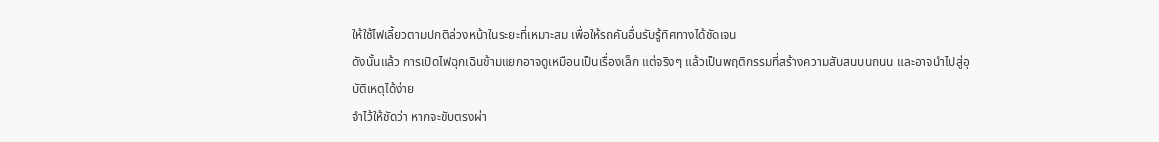ให้ใช้ไฟเลี้ยวตามปกติล่วงหน้าในระยะที่เหมาะสม เพื่อให้รถคันอื่นรับรู้ทิศทางได้ชัดเจน
ดังนั้นแล้ว การเปิดไฟฉุกเฉินข้ามแยกอาจดูเหมือนเป็นเรื่องเล็ก แต่จริงๆ แล้วเป็นพฤติกรรมที่สร้างความสับสนบนถนน และอาจนำไปสู่อุบัติเหตุได้ง่าย
จำไว้ให้ชัดว่า หากจะขับตรงผ่า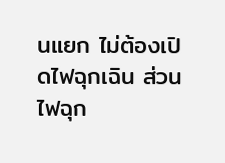นแยก ไม่ต้องเปิดไฟฉุกเฉิน ส่วนไฟฉุก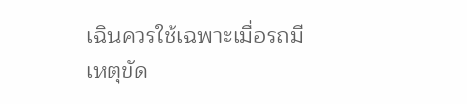เฉินควรใช้เฉพาะเมื่อรถมีเหตุขัด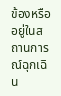ข้องหรืออยู่ในสถานการณ์ฉุกเฉิน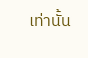เท่านั้น